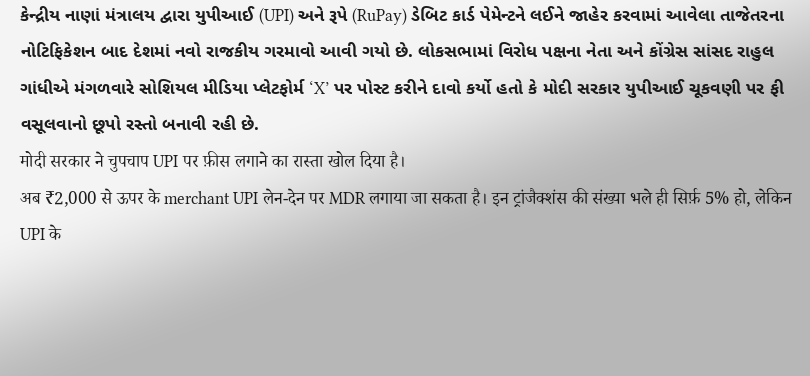કેન્દ્રીય નાણાં મંત્રાલય દ્વારા યુપીઆઈ (UPI) અને રૂપે (RuPay) ડેબિટ કાર્ડ પેમેન્ટને લઈને જાહેર કરવામાં આવેલા તાજેતરના નોટિફિકેશન બાદ દેશમાં નવો રાજકીય ગરમાવો આવી ગયો છે. લોકસભામાં વિરોધ પક્ષના નેતા અને કોંગ્રેસ સાંસદ રાહુલ ગાંધીએ મંગળવારે સોશિયલ મીડિયા પ્લેટફોર્મ ‘X’ પર પોસ્ટ કરીને દાવો કર્યો હતો કે મોદી સરકાર યુપીઆઈ ચૂકવણી પર ફી વસૂલવાનો છૂપો રસ્તો બનાવી રહી છે.
मोदी सरकार ने चुपचाप UPI पर फ़ीस लगाने का रास्ता खोल दिया है।
अब ₹2,000 से ऊपर के merchant UPI लेन-देन पर MDR लगाया जा सकता है। इन ट्रांजैक्शंस की संख्या भले ही सिर्फ़ 5% हो, लेकिन UPI के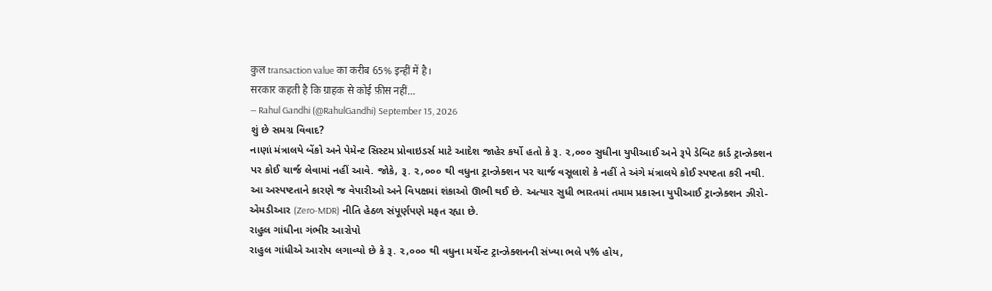कुल transaction value का करीब 65% इन्हीं में है।
सरकार कहती है कि ग्राहक से कोई फ़ीस नहीं…
— Rahul Gandhi (@RahulGandhi) September 15, 2026
શું છે સમગ્ર વિવાદ?
નાણાં મંત્રાલયે બેંકો અને પેમેન્ટ સિસ્ટમ પ્રોવાઇડર્સ માટે આદેશ જાહેર કર્યો હતો કે રૂ. ૨,૦૦૦ સુધીના યુપીઆઈ અને રૂપે ડેબિટ કાર્ડ ટ્રાન્ઝેક્શન પર કોઈ ચાર્જ લેવામાં નહીં આવે. જોકે, રૂ. ૨,૦૦૦ થી વધુના ટ્રાન્ઝેક્શન પર ચાર્જ વસૂલાશે કે નહીં તે અંગે મંત્રાલયે કોઈ સ્પષ્ટતા કરી નથી. આ અસ્પષ્ટતાને કારણે જ વેપારીઓ અને વિપક્ષમાં શંકાઓ ઊભી થઈ છે. અત્યાર સુધી ભારતમાં તમામ પ્રકારના યુપીઆઈ ટ્રાન્ઝેક્શન ઝીરો-એમડીઆર (Zero-MDR) નીતિ હેઠળ સંપૂર્ણપણે મફત રહ્યા છે.
રાહુલ ગાંધીના ગંભીર આરોપો
રાહુલ ગાંધીએ આરોપ લગાવ્યો છે કે રૂ. ૨,૦૦૦ થી વધુના મર્ચેન્ટ ટ્રાન્ઝેક્શનની સંખ્યા ભલે ૫% હોય,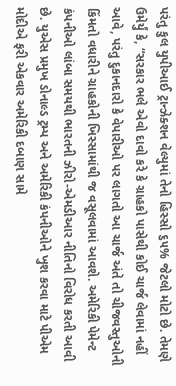પરંતુ કુલ યુપીઆઈ ટ્રાન્ઝેક્શન વેલ્યુમાં તેનો હિસ્સો ૬૫% જેટલો મોટો છે. તેમણે ઉમેર્યું કે, “સરકાર ભલે એવો દાવો કરે કે ગ્રાહકો પાસેથી કોઈ ચાર્જ લેવામાં નહીં આવે, પરંતુ દુકાનદારો કે વેપારીઓ પર લાગતો આ ચાર્જ અંતે તો ચીજવસ્તુઓની કિંમતો વધારીને ગ્રાહકોની ખિસ્સામાંથી જ વસૂલવામાં આવશે. અમેરિકી પેમેન્ટ કંપનીઓ લાંબા સમયથી ભારતની ઝીરો-એમડીઆર નીતિનો વિરોધ કરતી આવી છે. યુએસ પ્રમુખ ડોનાલ્ડ ટ્રમ્પ અને અમેરિકી કંપનીઓને ખુશ કરવા માટે પીએમ મોદીએ ફરી એકવાર અમેરિકી દબાણ સામે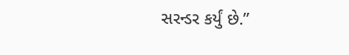સરન્ડર કર્યું છે.”